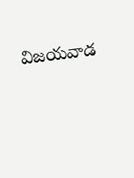విజయవాడ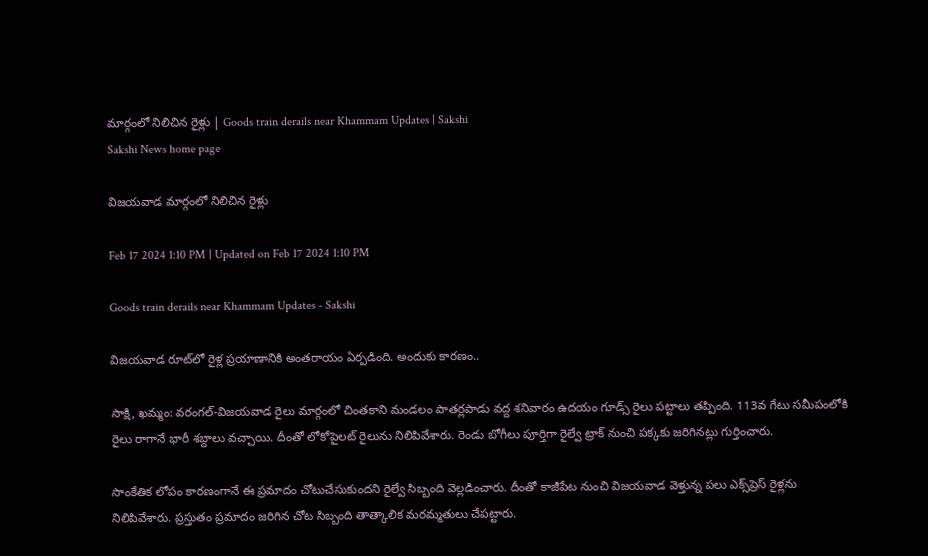మార్గంలో నిలిచిన రైళ్లు | Goods train derails near Khammam Updates | Sakshi
Sakshi News home page

విజయవాడ మార్గంలో నిలిచిన రైళ్లు

Feb 17 2024 1:10 PM | Updated on Feb 17 2024 1:10 PM

Goods train derails near Khammam Updates - Sakshi

విజయవాడ రూట్‌లో రైళ్ల ప్రయాణానికి అంతరాయం ఏర్పడింది. అందుకు కారణం..

సాక్షి, ఖమ్మం: వరంగల్‌-విజయవాడ రైలు మార్గంలో చింతకాని మండలం పాతర్లపాడు వద్ద శనివారం ఉదయం గూడ్స్‌ రైలు పట్టాలు తప్పింది. 113వ గేటు సమీపంలోకి రైలు రాగానే భారీ శబ్దాలు వచ్చాయి. దీంతో లోకోపైలట్‌ రైలును నిలిపివేశారు. రెండు బోగీలు పూర్తిగా రైల్వే ట్రాక్‌ నుంచి పక్కకు జరిగినట్లు గుర్తించారు.

సాంకేతిక లోపం కారణంగానే ఈ ప్రమాదం చోటుచేసుకుందని రైల్వే సిబ్బంది వెల్లడించారు. దీంతో కాజీపేట నుంచి విజయవాడ వెళ్తున్న పలు ఎక్స్‌ప్రెస్‌ రైళ్లను నిలిపివేశారు. ప్రస్తుతం ప్రమాదం జరిగిన చోట సిబ్బంది తాత్కాలిక మరమ్మతులు చేపట్టారు.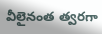వీలైనంత త్వరగా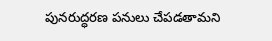పునరుద్ధరణ పనులు చేపడతామని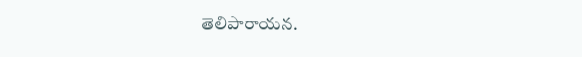తెలిపారాయన.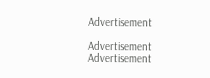Advertisement

Advertisement
Advertisement